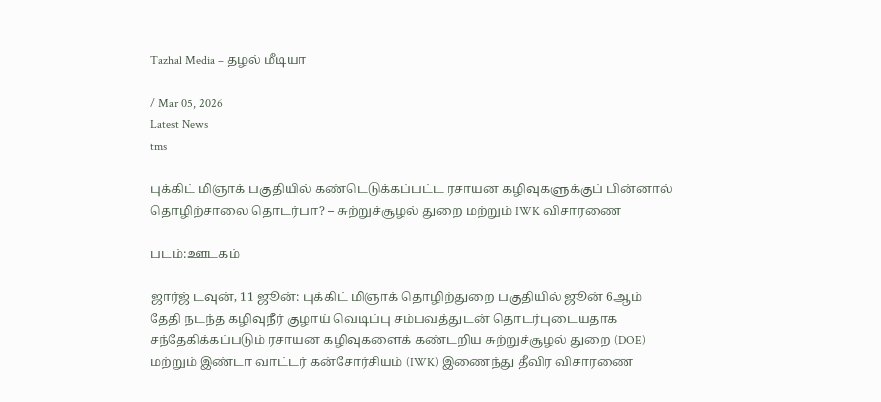Tazhal Media – தழல் மீடியா

/ Mar 05, 2026
Latest News
tms

புக்கிட் மிஞாக் பகுதியில் கண்டெடுக்கப்பட்ட ரசாயன கழிவுகளுக்குப் பின்னால் தொழிற்சாலை தொடர்பா? – சுற்றுச்சூழல் துறை மற்றும் IWK விசாரணை

படம்:ஊடகம்

ஜார்ஜ் டவுன், 11 ஜூன்: புக்கிட் மிஞாக் தொழிற்துறை பகுதியில் ஜூன் 6ஆம் தேதி நடந்த கழிவுநீர் குழாய் வெடிப்பு சம்பவத்துடன் தொடர்புடையதாக சந்தேகிக்கப்படும் ரசாயன கழிவுகளைக் கண்டறிய சுற்றுச்சூழல் துறை (DOE) மற்றும் இண்டா வாட்டர் கன்சோர்சியம் (IWK) இணைந்து தீவிர விசாரணை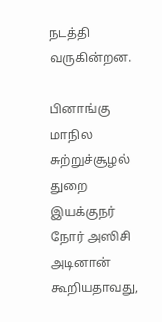நடத்தி வருகின்றன.

பினாங்கு மாநில சுற்றுச்சூழல் துறை இயக்குநர் நோர் அஸிசி அடினான் கூறியதாவது,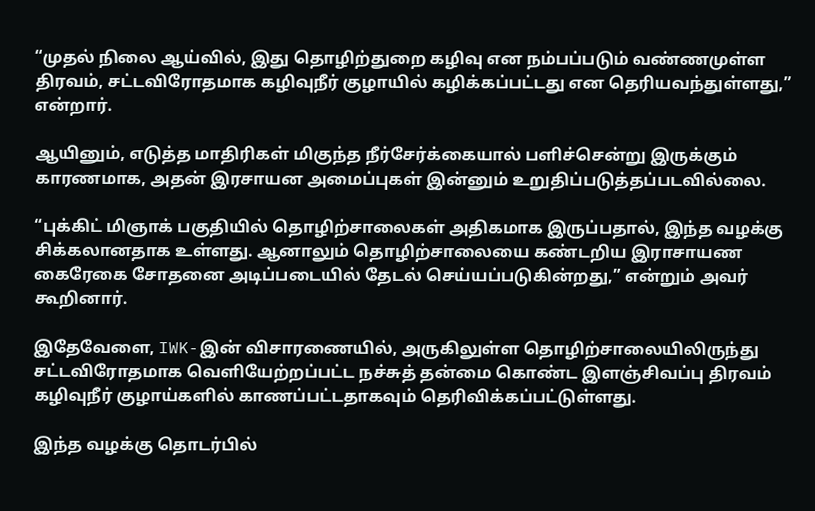“முதல் நிலை ஆய்வில், இது தொழிற்துறை கழிவு என நம்பப்படும் வண்ணமுள்ள திரவம், சட்டவிரோதமாக கழிவுநீர் குழாயில் கழிக்கப்பட்டது என தெரியவந்துள்ளது,” என்றார்.

ஆயினும், எடுத்த மாதிரிகள் மிகுந்த நீர்சேர்க்கையால் பளிச்சென்று இருக்கும் காரணமாக, அதன் இரசாயன அமைப்புகள் இன்னும் உறுதிப்படுத்தப்படவில்லை.

“புக்கிட் மிஞாக் பகுதியில் தொழிற்சாலைகள் அதிகமாக இருப்பதால், இந்த வழக்கு சிக்கலானதாக உள்ளது. ஆனாலும் தொழிற்சாலையை கண்டறிய இராசாயண கைரேகை சோதனை அடிப்படையில் தேடல் செய்யப்படுகின்றது,” என்றும் அவர் கூறினார்.

இதேவேளை, IWK-இன் விசாரணையில், அருகிலுள்ள தொழிற்சாலையிலிருந்து சட்டவிரோதமாக வெளியேற்றப்பட்ட நச்சுத் தன்மை கொண்ட இளஞ்சிவப்பு திரவம் கழிவுநீர் குழாய்களில் காணப்பட்டதாகவும் தெரிவிக்கப்பட்டுள்ளது.

இந்த வழக்கு தொடர்பில்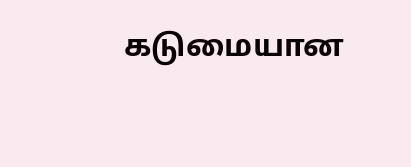கடுமையான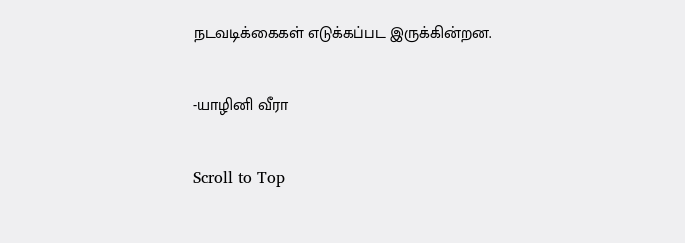நடவடிக்கைகள் எடுக்கப்பட இருக்கின்றன.

-யாழினி வீரா

Scroll to Top